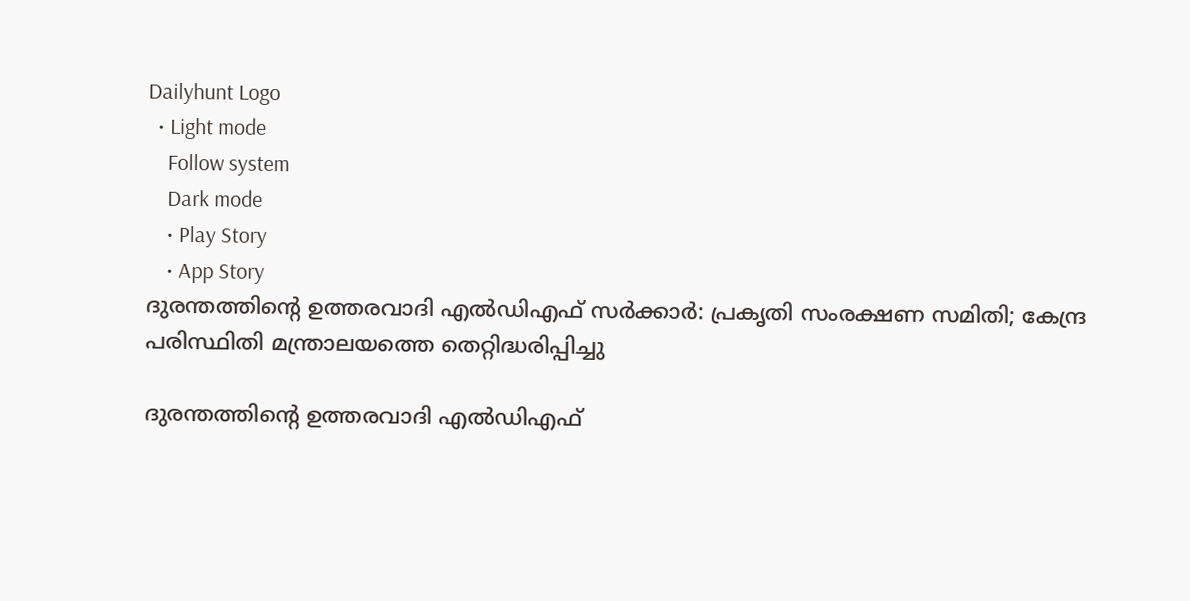Dailyhunt Logo
  • Light mode
    Follow system
    Dark mode
    • Play Story
    • App Story
ദുരന്തത്തിന്റെ ഉത്തരവാദി എല്‍ഡിഎഫ് സര്‍ക്കാര്‍: പ്രകൃതി സംരക്ഷണ സമിതി; കേന്ദ്ര പരിസ്ഥിതി മന്ത്രാലയത്തെ തെറ്റിദ്ധരിപ്പിച്ചു

ദുരന്തത്തിന്റെ ഉത്തരവാദി എല്‍ഡിഎഫ്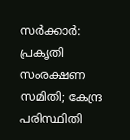സര്‍ക്കാര്‍: പ്രകൃതി സംരക്ഷണ സമിതി; കേന്ദ്ര പരിസ്ഥിതി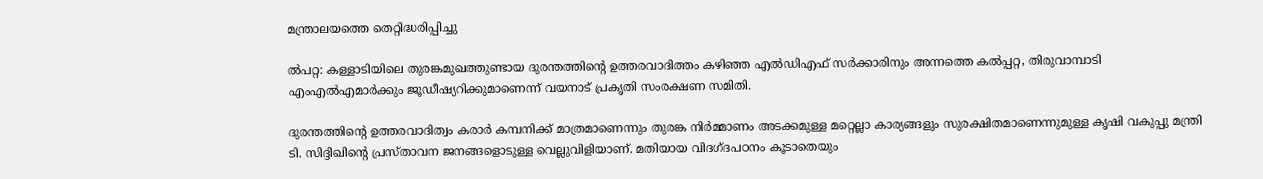മന്ത്രാലയത്തെ തെറ്റിദ്ധരിപ്പിച്ചു

ല്‍പറ്റ: കള്ളാടിയിലെ തുരങ്കമുഖത്തുണ്ടായ ദുരന്തത്തിന്റെ ഉത്തരവാദിത്തം കഴിഞ്ഞ എല്‍ഡിഎഫ് സര്‍ക്കാരിനും അന്നത്തെ കല്‍പ്പറ്റ, തിരുവാമ്പാടി എംഎല്‍എമാര്‍ക്കും ജൂഡീഷ്യറിക്കുമാണെന്ന് വയനാട് പ്രകൃതി സംരക്ഷണ സമിതി.

ദുരന്തത്തിന്റെ ഉത്തരവാദിത്വം കരാര്‍ കമ്പനിക്ക് മാത്രമാണെന്നും തുരങ്ക നിര്‍മ്മാണം അടക്കമുള്ള മറ്റെല്ലാ കാര്യങ്ങളും സുരക്ഷിതമാണെന്നുമുള്ള കൃഷി വകുപ്പു മന്ത്രി ടി. സിദ്ദിഖിന്റെ പ്രസ്താവന ജനങ്ങളൊടുള്ള വെല്ലുവിളിയാണ്. മതിയായ വിദഗ്ദപഠനം കൂടാതെയും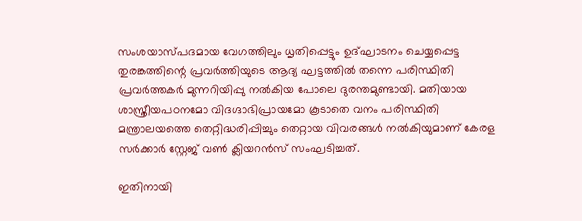സംശയാസ്പദമായ വേഗത്തിലും ധൃതിപ്പെട്ടും ഉദ്ഘാടനം ചെയ്യപ്പെട്ട തുരങ്കത്തിന്റെ പ്രവര്‍ത്തിയുടെ ആദ്യ ഘട്ടത്തില്‍ തന്നെ പരിസ്ഥിതി പ്രവര്‍ത്തകര്‍ മുന്നറിയിപ്പു നല്‍കിയ പോലെ ദുരന്തമുണ്ടായി. മതിയായ ശാസ്ത്രീയപഠനമോ വിദഗ്ദാഭിപ്രായമോ കൂടാതെ വനം പരിസ്ഥിതി മന്ത്രാലയത്തെ തെറ്റിദ്ധരിപ്പിച്ചും തെറ്റായ വിവരങ്ങള്‍ നല്‍കിയുമാണ് കേരള സര്‍ക്കാര്‍ സ്റ്റേജ് വണ്‍ ക്ലിയറന്‍സ് സംഘടിച്ചത്.

ഇതിനായി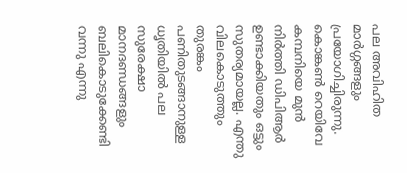പല അവിഹിത മാര്‍ഗ്ഗങ്ങളും പ്രയോഗിച്ചിരുന്നു. കൊങ്കണ്‍ റെയിവേ കമ്പനിയെ മുന്‍ നിര്‍ത്തി ഡിപിആര്‍ ഉണ്ടാക്കിയതും ഒട്ടും സുതര്യമായല്ല. എന്തു വിലകൊടുത്തും തുരങ്കം പണിതുടങ്ങാനുള്ള ധൃതിയില്‍ പല സുരേക്ഷാ മാനദണ്ഡങ്ങളും ബലികൊടുക്കേണ്ടി വന്നു എന്നു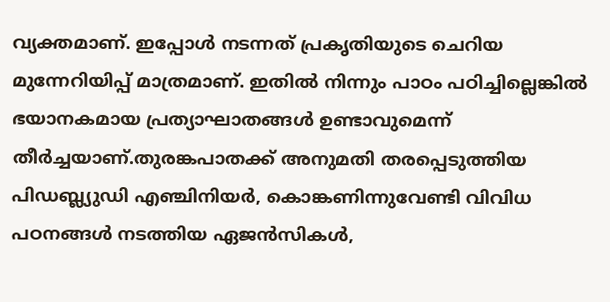വ്യക്തമാണ്. ഇപ്പോള്‍ നടന്നത് പ്രകൃതിയുടെ ചെറിയ മുന്നേറിയിപ്പ് മാത്രമാണ്. ഇതില്‍ നിന്നും പാഠം പഠിച്ചില്ലെങ്കില്‍ ഭയാനകമായ പ്രത്യാഘാതങ്ങള്‍ ഉണ്ടാവുമെന്ന് തീര്‍ച്ചയാണ്.തുരങ്കപാതക്ക് അനുമതി തരപ്പെടുത്തിയ പിഡബ്ല്യുഡി എഞ്ചിനിയര്‍, കൊങ്കണിന്നുവേണ്ടി വിവിധ പഠനങ്ങള്‍ നടത്തിയ ഏജന്‍സികള്‍,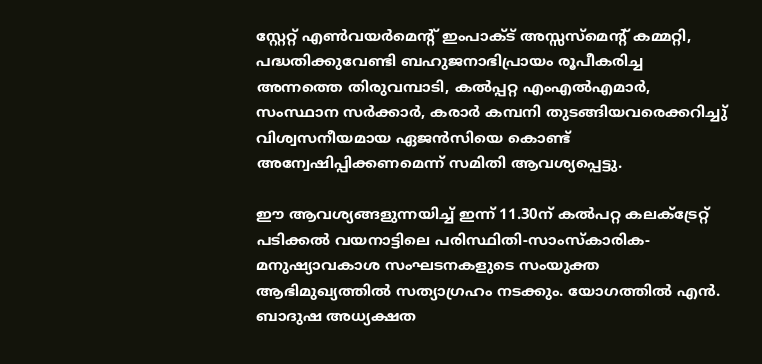സ്റ്റേറ്റ് എണ്‍വയര്‍മെന്റ് ഇംപാക്‌ട് അസ്സസ്‌മെന്റ് കമ്മറ്റി, പദ്ധതിക്കുവേണ്ടി ബഹുജനാഭിപ്രായം രൂപീകരിച്ച അന്നത്തെ തിരുവമ്പാടി, കല്‍പ്പറ്റ എംഎല്‍എമാര്‍, സംസ്ഥാന സര്‍ക്കാര്‍, കരാര്‍ കമ്പനി തുടങ്ങിയവരെക്കറിച്ചു് വിശ്വസനീയമായ ഏജന്‍സിയെ കൊണ്ട് അന്വേഷിപ്പിക്കണമെന്ന് സമിതി ആവശ്യപ്പെട്ടു.

ഈ ആവശ്യങ്ങളുന്നയിച്ച്‌ ഇന്ന് 11.30ന് കല്‍പറ്റ കലക്‌ട്രേറ്റ് പടിക്കല്‍ വയനാട്ടിലെ പരിസ്ഥിതി-സാംസ്‌കാരിക-മനുഷ്യാവകാശ സംഘടനകളുടെ സംയുക്ത ആഭിമുഖ്യത്തില്‍ സത്യാഗ്രഹം നടക്കും. യോഗത്തില്‍ എന്‍. ബാദുഷ അധ്യക്ഷത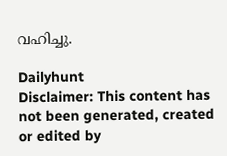വഹിച്ചു.

Dailyhunt
Disclaimer: This content has not been generated, created or edited by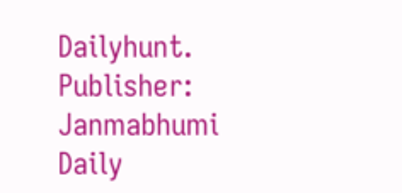Dailyhunt. Publisher: Janmabhumi Daily